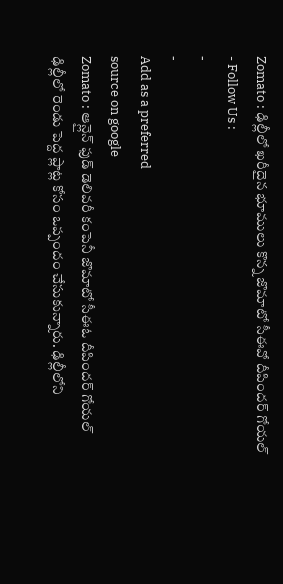Zomato : ఢిల్లీలో ఖరీదైన భూములు కొన్న జొమాటో సీఈవో దీపిందర్ గోయల్
- Follow Us :
-
-
Add as a preferred
source on google
Zomato : ఆన్లైన్ ఫుడ్ డెలివరీ కంపెనీ జొమాటో సీఈఓ దీపిందర్ గోయల్ ఢిల్లీలో రెండు పెద్ద ప్లాట్ల కోసం ఒప్పందం చేసుకున్నారు. ఢిల్లీలోని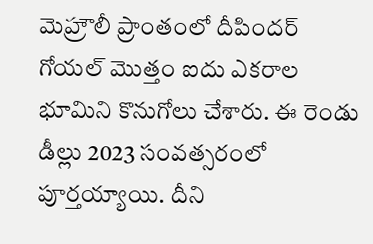మెహ్రౌలీ ప్రాంతంలో దీపిందర్ గోయల్ మొత్తం ఐదు ఎకరాల భూమిని కొనుగోలు చేశారు. ఈ రెండు డీల్లు 2023 సంవత్సరంలో పూర్తయ్యాయి. దీని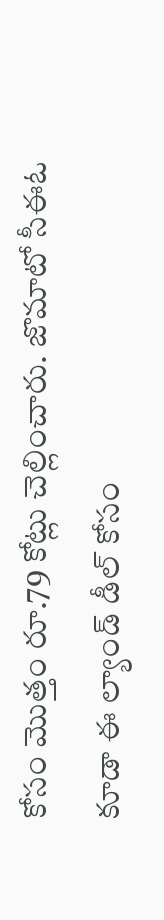కోసం మొత్తం రూ.79 కోట్లు చెల్లించారు. జొమాటో సీఈఓ కూడా ఈ ల్యాండ్ డీల్ కోసం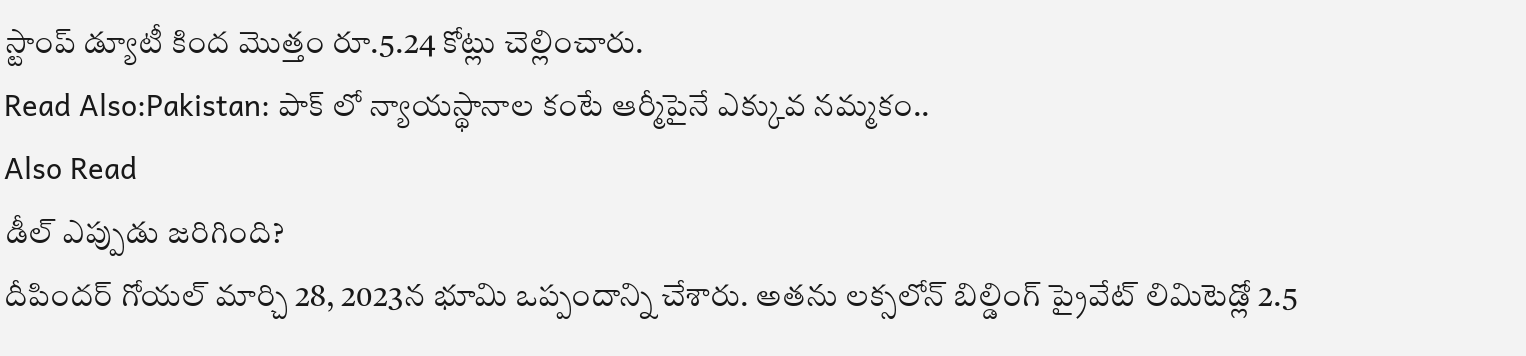స్టాంప్ డ్యూటీ కింద మొత్తం రూ.5.24 కోట్లు చెల్లించారు.
Read Also:Pakistan: పాక్ లో న్యాయస్థానాల కంటే ఆర్మీపైనే ఎక్కువ నమ్మకం..
Also Read
డీల్ ఎప్పుడు జరిగింది?
దీపిందర్ గోయల్ మార్చి 28, 2023న భూమి ఒప్పందాన్ని చేశారు. అతను లక్సలోన్ బిల్డింగ్ ప్రైవేట్ లిమిటెడ్లో 2.5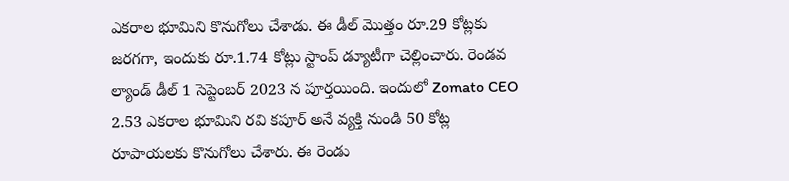ఎకరాల భూమిని కొనుగోలు చేశాడు. ఈ డీల్ మొత్తం రూ.29 కోట్లకు జరగగా, ఇందుకు రూ.1.74 కోట్లు స్టాంప్ డ్యూటీగా చెల్లించారు. రెండవ ల్యాండ్ డీల్ 1 సెప్టెంబర్ 2023 న పూర్తయింది. ఇందులో Zomato CEO 2.53 ఎకరాల భూమిని రవి కపూర్ అనే వ్యక్తి నుండి 50 కోట్ల రూపాయలకు కొనుగోలు చేశారు. ఈ రెండు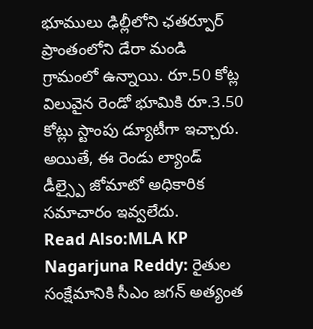భూములు ఢిల్లీలోని ఛతర్పూర్ ప్రాంతంలోని డేరా మండి గ్రామంలో ఉన్నాయి. రూ.50 కోట్ల విలువైన రెండో భూమికి రూ.3.50 కోట్లు స్టాంపు డ్యూటీగా ఇచ్చారు. అయితే, ఈ రెండు ల్యాండ్ డీల్స్పై జోమాటో అధికారిక సమాచారం ఇవ్వలేదు.
Read Also:MLA KP Nagarjuna Reddy: రైతుల సంక్షేమానికి సీఎం జగన్ అత్యంత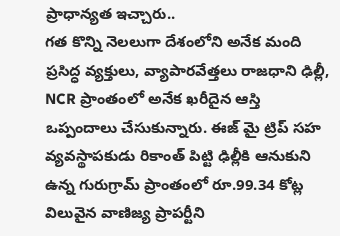ప్రాధాన్యత ఇచ్చారు..
గత కొన్ని నెలలుగా దేశంలోని అనేక మంది ప్రసిద్ధ వ్యక్తులు, వ్యాపారవేత్తలు రాజధాని ఢిల్లీ, NCR ప్రాంతంలో అనేక ఖరీదైన ఆస్తి ఒప్పందాలు చేసుకున్నారు. ఈజ్ మై ట్రిప్ సహ వ్యవస్థాపకుడు రికాంత్ పిట్టి ఢిల్లీకి ఆనుకుని ఉన్న గురుగ్రామ్ ప్రాంతంలో రూ.99.34 కోట్ల విలువైన వాణిజ్య ప్రాపర్టీని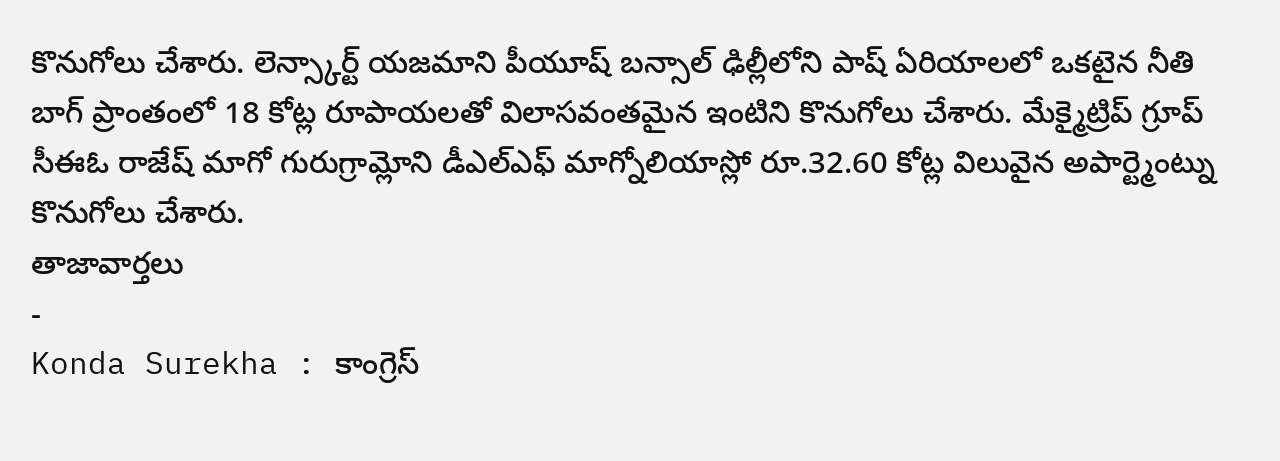కొనుగోలు చేశారు. లెన్స్కార్ట్ యజమాని పీయూష్ బన్సాల్ ఢిల్లీలోని పాష్ ఏరియాలలో ఒకటైన నీతి బాగ్ ప్రాంతంలో 18 కోట్ల రూపాయలతో విలాసవంతమైన ఇంటిని కొనుగోలు చేశారు. మేక్మైట్రిప్ గ్రూప్ సీఈఓ రాజేష్ మాగో గురుగ్రామ్లోని డీఎల్ఎఫ్ మాగ్నోలియాస్లో రూ.32.60 కోట్ల విలువైన అపార్ట్మెంట్ను కొనుగోలు చేశారు.
తాజావార్తలు
-
Konda Surekha : కాంగ్రెస్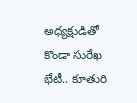అధ్యక్షుడితో కొండా సురేఖ భేటీ.. కూతురి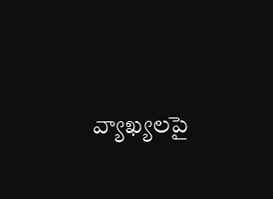వ్యాఖ్యలపై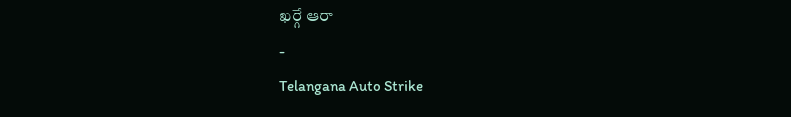ఖర్గే ఆరా
-
Telangana Auto Strike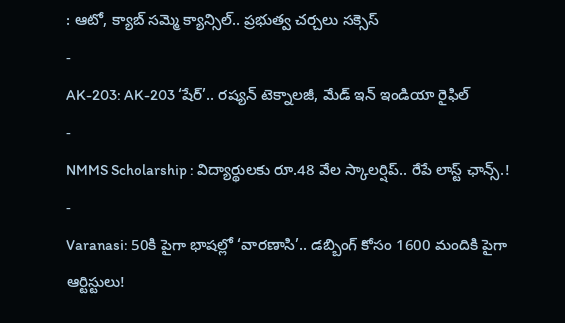: ఆటో, క్యాబ్ సమ్మె క్యాన్సిల్.. ప్రభుత్వ చర్చలు సక్సెస్
-
AK-203: AK-203 ‘షేర్’.. రష్యన్ టెక్నాలజీ, మేడ్ ఇన్ ఇండియా రైఫిల్
-
NMMS Scholarship : విద్యార్థులకు రూ.48 వేల స్కాలర్షిప్.. రేపే లాస్ట్ ఛాన్స్.!
-
Varanasi: 50కి పైగా భాషల్లో ‘వారణాసి’.. డబ్బింగ్ కోసం 1600 మందికి పైగా ఆర్టిస్టులు!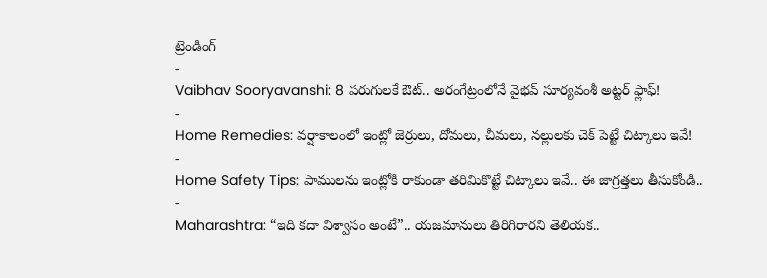ట్రెండింగ్
-
Vaibhav Sooryavanshi: 8 పరుగులకే ఔట్.. అరంగేట్రంలోనే వైభవ్ సూర్యవంశీ అట్టర్ ఫ్లాఫ్!
-
Home Remedies: వర్షాకాలంలో ఇంట్లో జెర్రులు, దోమలు, చీమలు, నల్లులకు చెక్ పెట్టే చిట్కాలు ఇవే!
-
Home Safety Tips: పాములను ఇంట్లోకి రాకుండా తరిమికొట్టే చిట్కాలు ఇవే.. ఈ జాగ్రత్తలు తీసుకోండి..
-
Maharashtra: “ఇది కదా విశ్వాసం అంటే”.. యజమానులు తిరిగిరారని తెలియక..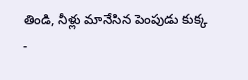తిండి, నీళ్లు మానేసిన పెంపుడు కుక్క
-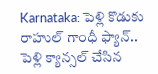Karnataka: పెళ్లి కొడుకు రాహుల్ గాంధీ ఫ్యాన్.. పెళ్లి క్యాన్సల్ చేసిన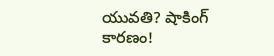యువతి? షాకింగ్ కారణం!